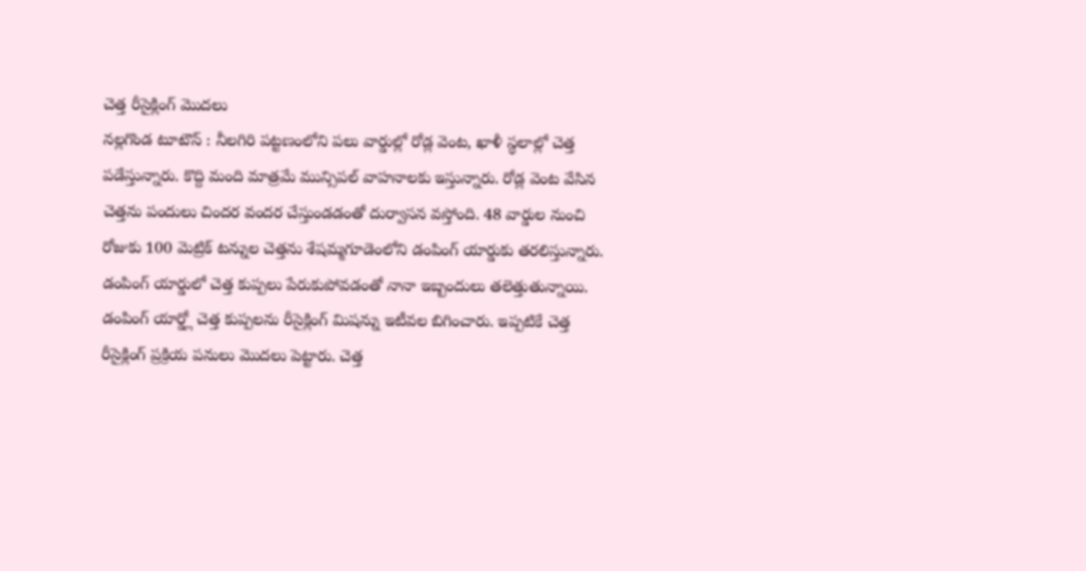చెత్త రీసైక్లింగ్ మొదలు
నల్లగొండ టూటౌన్ : నీలగిరి పట్టణంలోని పలు వార్డుల్లో రోడ్ల వెంట, ఖాళీ స్థలాల్లో చెత్త పడేస్తున్నారు. కొద్ది మంది మాత్రమే మున్సిపల్ వాహనాలకు ఇస్తున్నారు. రోడ్ల వెంట వేసిన చెత్తను పందులు చిందర వందర చేస్తుండడంతో దుర్వాసన వస్తోంది. 48 వార్డుల నుంచి రోజుకు 100 మెట్రిక్ టన్నుల చెత్తను శేషమ్మగూడెంలోని డంపింగ్ యార్డుకు తరలిస్తున్నారు. డంపింగ్ యార్డులో చెత్త కుప్పలు పేరుకుపోవడంతో నానా ఇబ్బందులు తలెత్తుతున్నాయి. డంపింగ్ యార్డ్లో చెత్త కుప్పలను రీసైక్లింగ్ మిషన్ను ఇటీవల బిగించారు. ఇప్పటికే చెత్త రీసైక్లింగ్ ప్రక్రియ పనులు మొదలు పెట్టారు. చెత్త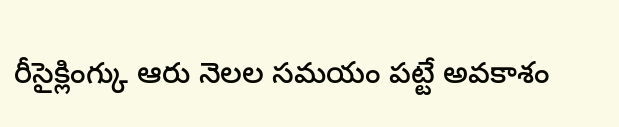రీసైక్లింగ్కు ఆరు నెలల సమయం పట్టే అవకాశం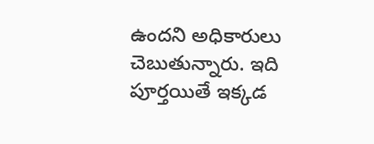ఉందని అధికారులు చెబుతున్నారు. ఇది పూర్తయితే ఇక్కడ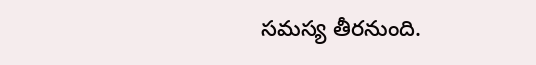సమస్య తీరనుంది.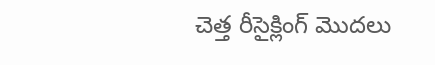చెత్త రీసైక్లింగ్ మొదలు